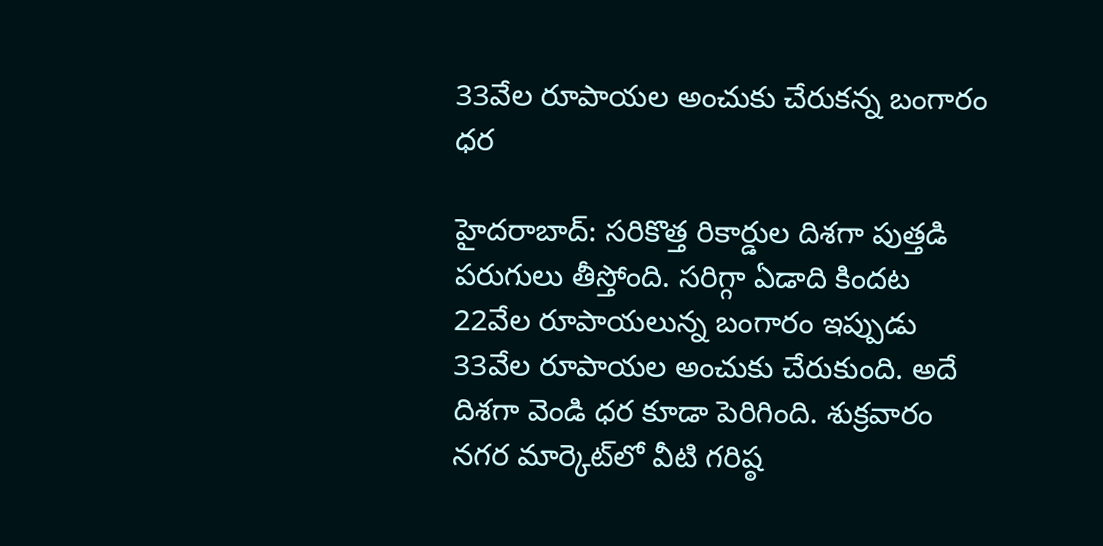33వేల రూపాయల అంచుకు చేరుకన్న బంగారం ధర

హైదరాబాద్‌: సరికొత్త రికార్డుల దిశగా పుత్తడి పరుగులు తీస్తోంది. సరిగ్గా ఏడాది కిందట 22వేల రూపాయలున్న బంగారం ఇప్పుడు 33వేల రూపాయల అంచుకు చేరుకుంది. అదే దిశగా వెండి ధర కూడా పెరిగింది. శుక్రవారం నగర మార్కెట్‌లో వీటి గరిష్ఠ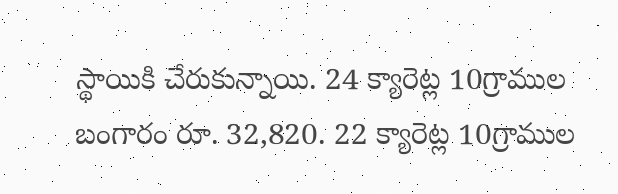స్థాయికి చేరుకున్నాయి. 24 క్యారెట్ల 10గ్రాముల బంగారం రూ. 32,820. 22 క్యారెట్ల 10గ్రాముల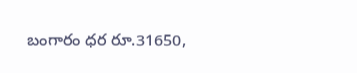బంగారం ధర రూ.31650,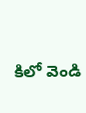కిలో వెండి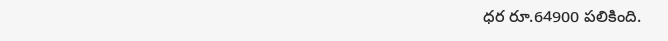ధర రూ.64900 పలికింది.